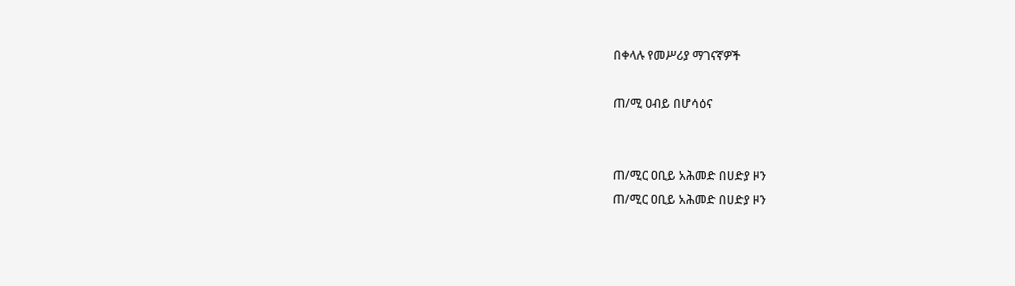በቀላሉ የመሥሪያ ማገናኛዎች

ጠ/ሚ ዐብይ በሆሳዕና


ጠ/ሚር ዐቢይ አሕመድ በሀድያ ዞን
ጠ/ሚር ዐቢይ አሕመድ በሀድያ ዞን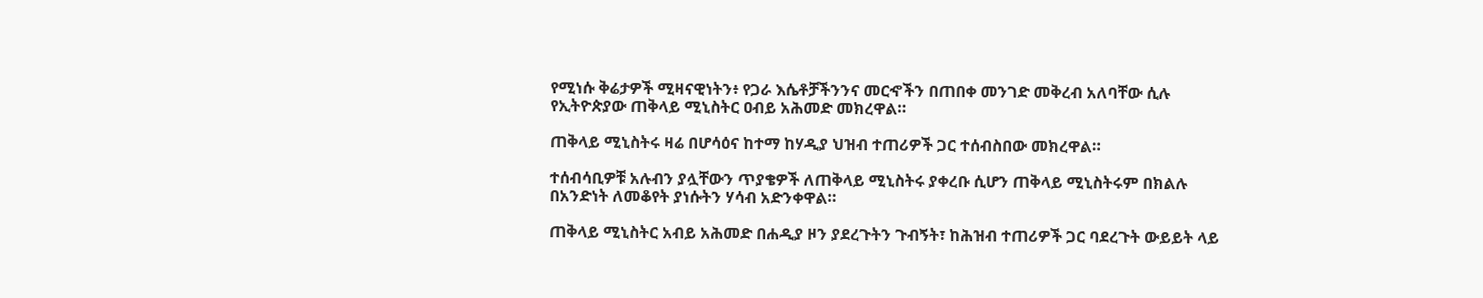የሚነሱ ቅሬታዎች ሚዛናዊነትን፥ የጋራ እሴቶቻችንንና መርኆችን በጠበቀ መንገድ መቅረብ አለባቸው ሲሉ የኢትዮጵያው ጠቅላይ ሚኒስትር ዐብይ አሕመድ መክረዋል።

ጠቅላይ ሚኒስትሩ ዛሬ በሆሳዕና ከተማ ከሃዲያ ህዝብ ተጠሪዎች ጋር ተሰብስበው መክረዋል።

ተሰብሳቢዎቹ አሉብን ያሏቸውን ጥያቄዎች ለጠቅላይ ሚኒስትሩ ያቀረቡ ሲሆን ጠቅላይ ሚኒስትሩም በክልሉ በአንድነት ለመቆየት ያነሱትን ሃሳብ አድንቀዋል።

ጠቅላይ ሚኒስትር አብይ አሕመድ በሐዲያ ዞን ያደረጉትን ጉብኝት፣ ከሕዝብ ተጠሪዎች ጋር ባደረጉት ውይይት ላይ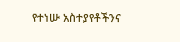የተነሡ አስተያየቶችንና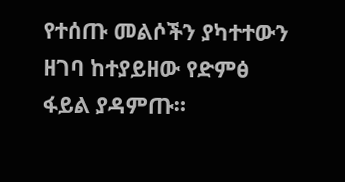የተሰጡ መልሶችን ያካተተውን ዘገባ ከተያይዘው የድምፅ ፋይል ያዳምጡ።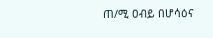ጠ/ሚ ዐብይ በሆሳዕና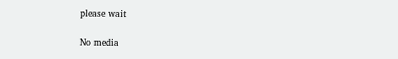please wait

No media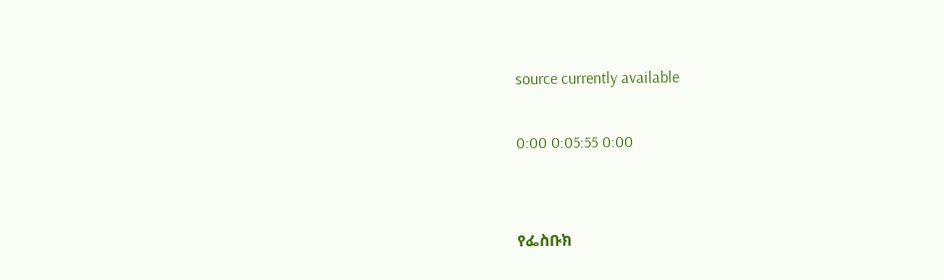source currently available

0:00 0:05:55 0:00


የፌስቡክ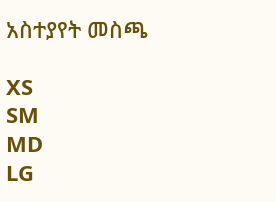አስተያየት መስጫ

XS
SM
MD
LG